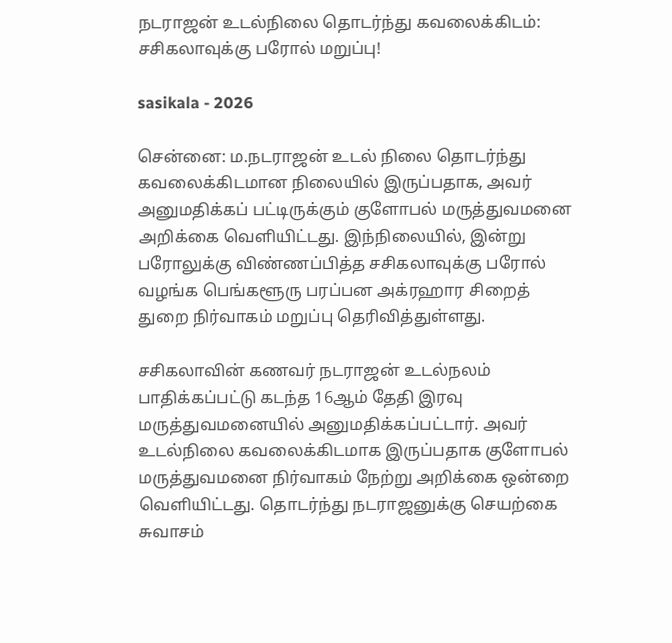நடராஜன் உடல்நிலை தொடர்ந்து கவலைக்கிடம்: சசிகலாவுக்கு பரோல் மறுப்பு!

sasikala - 2026

சென்னை: ம.நடராஜன் உடல் நிலை தொடர்ந்து கவலைக்கிடமான நிலையில் இருப்பதாக, அவர் அனுமதிக்கப் பட்டிருக்கும் குளோபல் மருத்துவமனை அறிக்கை வெளியிட்டது. இந்நிலையில், இன்று பரோலுக்கு விண்ணப்பித்த சசிகலாவுக்கு பரோல் வழங்க பெங்களூரு பரப்பன அக்ரஹார சிறைத் துறை நிர்வாகம் மறுப்பு தெரிவித்துள்ளது.

சசிகலாவின் கணவர் நடராஜன் உடல்நலம் பாதிக்கப்பட்டு கடந்த 16ஆம் தேதி இரவு மருத்துவமனையில் அனுமதிக்கப்பட்டார். அவர் உடல்நிலை கவலைக்கிடமாக இருப்பதாக குளோபல் மருத்துவமனை நிர்வாகம் நேற்று அறிக்கை ஒன்றை வெளியிட்டது. தொடர்ந்து நடராஜனுக்கு செயற்கை சுவாசம்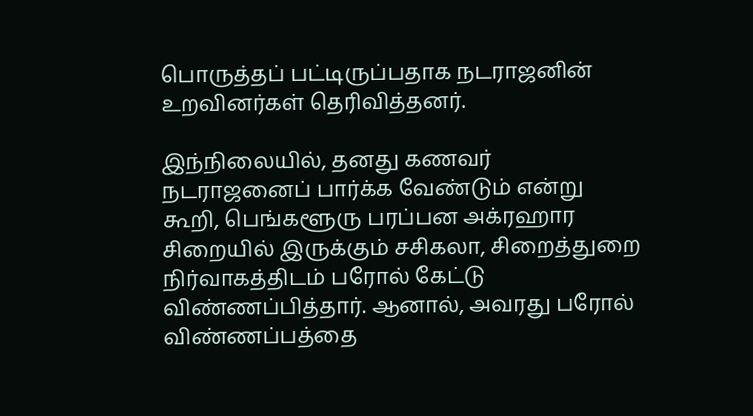பொருத்தப் பட்டிருப்பதாக நடராஜனின் உறவினர்கள் தெரிவித்தனர்.

இந்நிலையில், தனது கணவர் நடராஜனைப் பார்க்க வேண்டும் என்று கூறி, பெங்களூரு பரப்பன அக்ரஹார சிறையில் இருக்கும் சசிகலா, சிறைத்துறை நிர்வாகத்திடம் பரோல் கேட்டு விண்ணப்பித்தார். ஆனால், அவரது பரோல் விண்ணப்பத்தை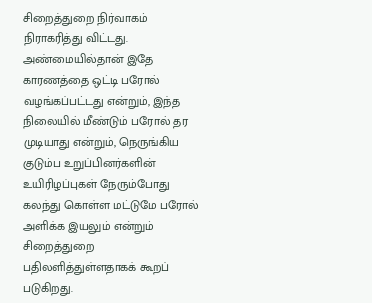சிறைத்துறை நிர்வாகம் நிராகரித்து விட்டது. அண்மையில்தான் இதே காரணத்தை ஒட்டி பரோல் வழங்கப்பட்டது என்றும், இந்த நிலையில் மீண்டும் பரோல் தர முடியாது என்றும், நெருங்கிய குடும்ப உறுப்பினர்களின் உயிரிழப்புகள் நேரும்போது கலந்து கொள்ள மட்டுமே பரோல் அளிக்க இயலும் என்றும் சிறைத்துறை பதிலளித்துள்ளதாகக் கூறப் படுகிறது.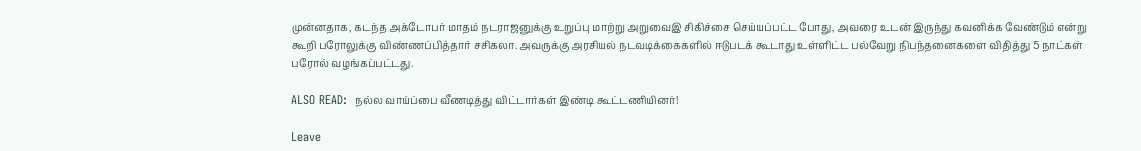முன்னதாக, கடந்த அக்டோபர் மாதம் நடராஜனுக்கு உறுப்பு மாற்று அறுவைஇ சிகிச்சை செய்யப்பட்ட போது, அவரை உடன் இருந்து கவனிக்க வேண்டும் என்று கூறி பரோலுக்கு விண்ணப்பித்தார் சசிகலா. அவருக்கு அரசியல் நடவடிக்கைகளில் ஈடுபடக் கூடாது உள்ளிட்ட பல்வேறு நிபந்தனைகளை விதித்து 5 நாட்கள் பரோல் வழங்கப்பட்டது.

ALSO READ:  நல்ல வாய்ப்பை வீணடித்து விட்டார்கள் இண்டி கூட்டணியினர்!

Leave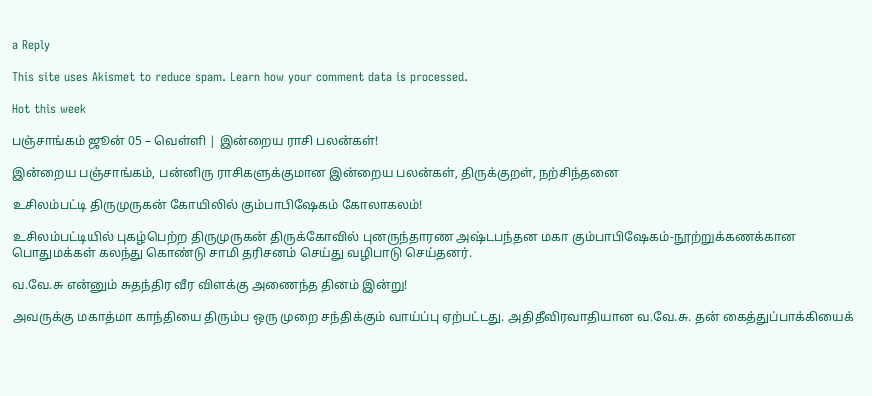a Reply

This site uses Akismet to reduce spam. Learn how your comment data is processed.

Hot this week

பஞ்சாங்கம் ஜூன் 05 – வெள்ளி | இன்றைய ராசி பலன்கள்!

இன்றைய பஞ்சாங்கம், பன்னிரு ராசிகளுக்குமான இன்றைய பலன்கள், திருக்குறள், நற்சிந்தனை

உசிலம்பட்டி திருமுருகன் கோயிலில் கும்பாபிஷேகம் கோலாகலம்!

உசிலம்பட்டியில் புகழ்பெற்ற திருமுருகன் திருக்கோவில் புனருந்தாரண அஷ்டபந்தன மகா கும்பாபிஷேகம்-நூற்றுக்கணக்கான பொதுமக்கள் கலந்து கொண்டு சாமி தரிசனம் செய்து வழிபாடு செய்தனர்.

வ.வே.சு என்னும் சுதந்திர வீர விளக்கு அணைந்த தினம் இன்று!

அவருக்கு மகாத்மா காந்தியை திரும்ப ஒரு முறை சந்திக்கும் வாய்ப்பு ஏற்பட்டது. அதிதீவிரவாதியான வ.வே.சு. தன் கைத்துப்பாக்கியைக்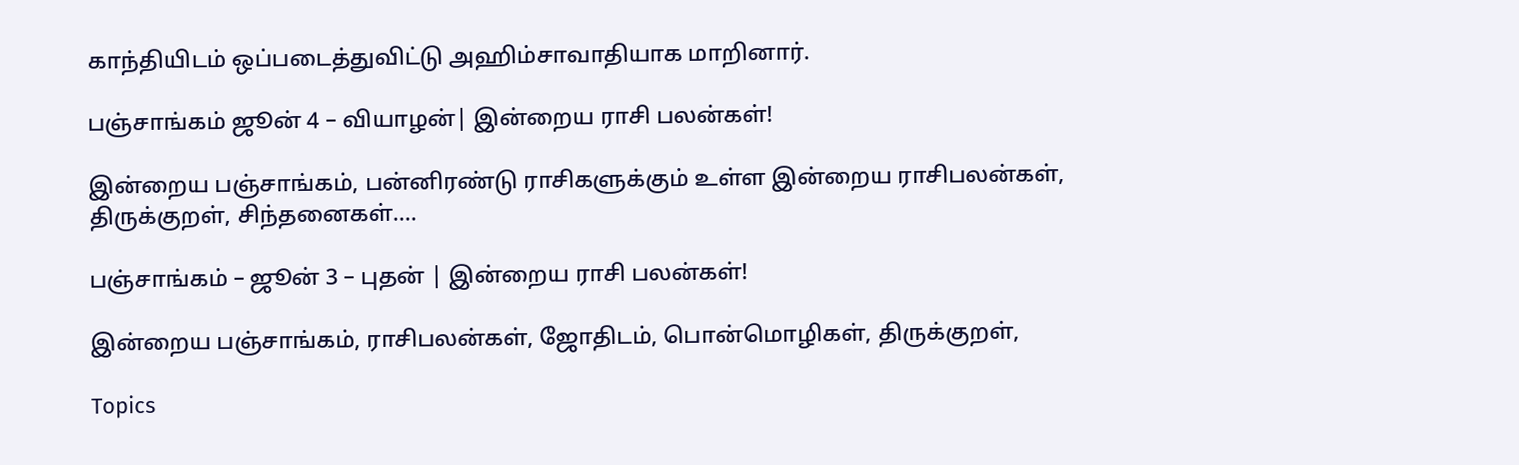காந்தியிடம் ஒப்படைத்துவிட்டு அஹிம்சாவாதியாக மாறினார்.

பஞ்சாங்கம் ஜூன் 4 – வியாழன்| இன்றைய ராசி பலன்கள்!

இன்றைய பஞ்சாங்கம், பன்னிரண்டு ராசிகளுக்கும் உள்ள இன்றைய ராசிபலன்கள், திருக்குறள், சிந்தனைகள்....

பஞ்சாங்கம் – ஜூன் 3 – புதன் | இன்றைய ராசி பலன்கள்!

இன்றைய பஞ்சாங்கம், ராசிபலன்கள், ஜோதிடம், பொன்மொழிகள், திருக்குறள்,

Topics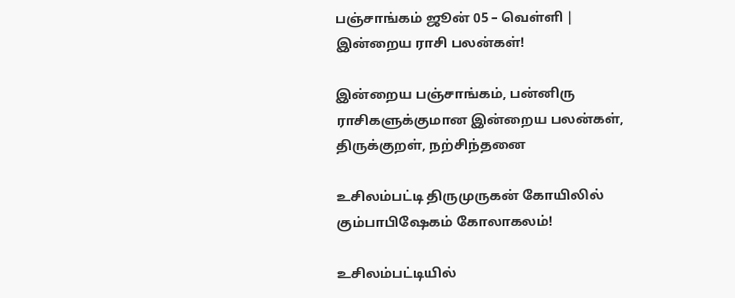பஞ்சாங்கம் ஜூன் 05 – வெள்ளி | இன்றைய ராசி பலன்கள்!

இன்றைய பஞ்சாங்கம், பன்னிரு ராசிகளுக்குமான இன்றைய பலன்கள், திருக்குறள், நற்சிந்தனை

உசிலம்பட்டி திருமுருகன் கோயிலில் கும்பாபிஷேகம் கோலாகலம்!

உசிலம்பட்டியில்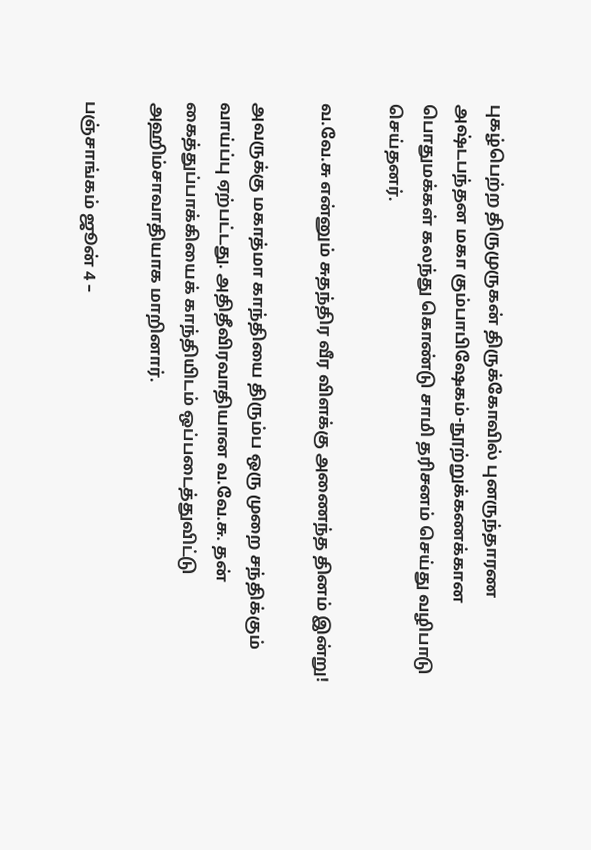புகழ்பெற்ற திருமுருகன் திருக்கோவில் புனருந்தாரண அஷ்டபந்தன மகா கும்பாபிஷேகம்-நூற்றுக்கணக்கான பொதுமக்கள் கலந்து கொண்டு சாமி தரிசனம் செய்து வழிபாடு செய்தனர்.

வ.வே.சு என்னும் சுதந்திர வீர விளக்கு அணைந்த தினம் இன்று!

அவருக்கு மகாத்மா காந்தியை திரும்ப ஒரு முறை சந்திக்கும் வாய்ப்பு ஏற்பட்டது. அதிதீவிரவாதியான வ.வே.சு. தன் கைத்துப்பாக்கியைக் காந்தியிடம் ஒப்படைத்துவிட்டு அஹிம்சாவாதியாக மாறினார்.

பஞ்சாங்கம் ஜூன் 4 –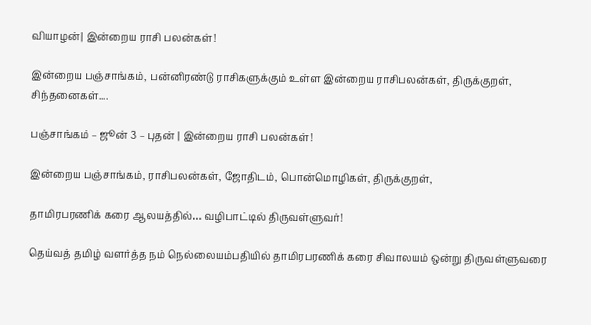வியாழன்| இன்றைய ராசி பலன்கள்!

இன்றைய பஞ்சாங்கம், பன்னிரண்டு ராசிகளுக்கும் உள்ள இன்றைய ராசிபலன்கள், திருக்குறள், சிந்தனைகள்....

பஞ்சாங்கம் – ஜூன் 3 – புதன் | இன்றைய ராசி பலன்கள்!

இன்றைய பஞ்சாங்கம், ராசிபலன்கள், ஜோதிடம், பொன்மொழிகள், திருக்குறள்,

தாமிரபரணிக் கரை ஆலயத்தில்… வழிபாட்டில் திருவள்ளுவர்!

தெய்வத் தமிழ் வளர்த்த நம் நெல்லையம்பதியில் தாமிரபரணிக் கரை சிவாலயம் ஒன்று திருவள்ளுவரை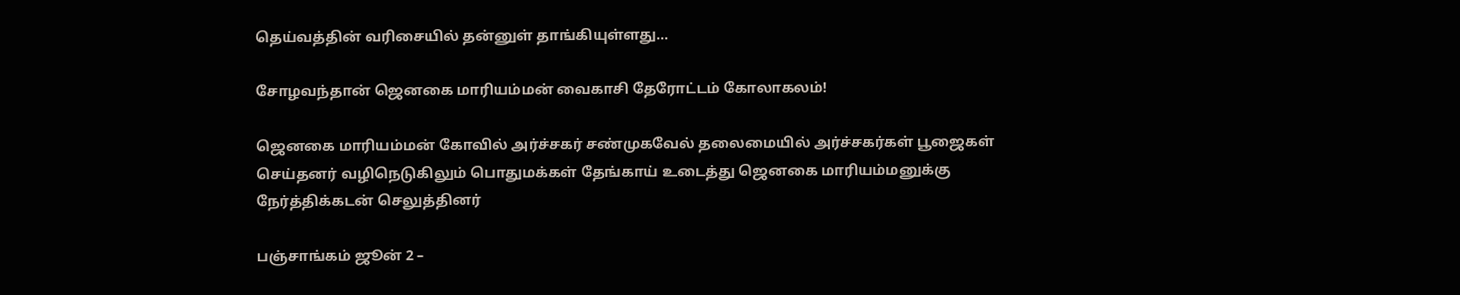தெய்வத்தின் வரிசையில் தன்னுள் தாங்கியுள்ளது...

சோழவந்தான் ஜெனகை மாரியம்மன் வைகாசி தேரோட்டம் கோலாகலம்!

ஜெனகை மாரியம்மன் கோவில் அர்ச்சகர் சண்முகவேல் தலைமையில் அர்ச்சகர்கள் பூஜைகள் செய்தனர் வழிநெடுகிலும் பொதுமக்கள் தேங்காய் உடைத்து ஜெனகை மாரியம்மனுக்கு நேர்த்திக்கடன் செலுத்தினர்

பஞ்சாங்கம் ஜூன் 2 –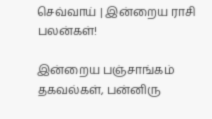செவ்வாய் | இன்றைய ராசி பலன்கள்!

இன்றைய பஞ்சாங்கம் தகவல்கள், பன்னிரு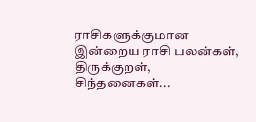ராசிகளுக்குமான இன்றைய ராசி பலன்கள், திருக்குறள், சிந்தனைகள்...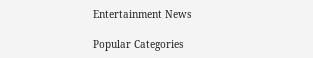Entertainment News

Popular Categories